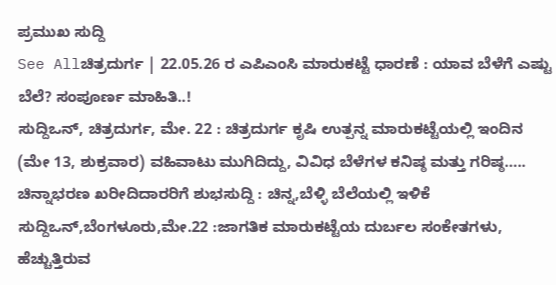ಪ್ರಮುಖ ಸುದ್ದಿ
See Allಚಿತ್ರದುರ್ಗ | 22.05.26 ರ ಎಪಿಎಂಸಿ ಮಾರುಕಟ್ಟೆ ಧಾರಣೆ : ಯಾವ ಬೆಳೆಗೆ ಎಷ್ಟು ಬೆಲೆ? ಸಂಪೂರ್ಣ ಮಾಹಿತಿ..!
ಸುದ್ದಿಒನ್, ಚಿತ್ರದುರ್ಗ, ಮೇ. 22 : ಚಿತ್ರದುರ್ಗ ಕೃಷಿ ಉತ್ಪನ್ನ ಮಾರುಕಟ್ಟೆಯಲ್ಲಿ ಇಂದಿನ (ಮೇ 13, ಶುಕ್ರವಾರ) ವಹಿವಾಟು ಮುಗಿದಿದ್ದು, ವಿವಿಧ ಬೆಳೆಗಳ ಕನಿಷ್ಠ ಮತ್ತು ಗರಿಷ್ಠ…..
ಚಿನ್ನಾಭರಣ ಖರೀದಿದಾರರಿಗೆ ಶುಭಸುದ್ದಿ : ಚಿನ್ನ,ಬೆಳ್ಳಿ ಬೆಲೆಯಲ್ಲಿ ಇಳಿಕೆ
ಸುದ್ದಿಒನ್,ಬೆಂಗಳೂರು,ಮೇ.22 :ಜಾಗತಿಕ ಮಾರುಕಟ್ಟೆಯ ದುರ್ಬಲ ಸಂಕೇತಗಳು, ಹೆಚ್ಚುತ್ತಿರುವ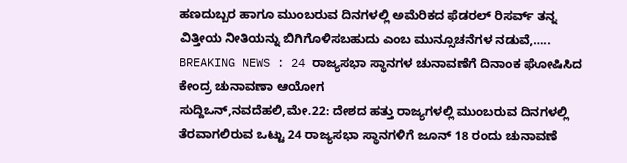ಹಣದುಬ್ಬರ ಹಾಗೂ ಮುಂಬರುವ ದಿನಗಳಲ್ಲಿ ಅಮೆರಿಕದ ಫೆಡರಲ್ ರಿಸರ್ವ್ ತನ್ನ ವಿತ್ತೀಯ ನೀತಿಯನ್ನು ಬಿಗಿಗೊಳಿಸಬಹುದು ಎಂಬ ಮುನ್ಸೂಚನೆಗಳ ನಡುವೆ,…..
BREAKING NEWS : 24 ರಾಜ್ಯಸಭಾ ಸ್ಥಾನಗಳ ಚುನಾವಣೆಗೆ ದಿನಾಂಕ ಘೋಷಿಸಿದ ಕೇಂದ್ರ ಚುನಾವಣಾ ಆಯೋಗ
ಸುದ್ದಿಒನ್,ನವದೆಹಲಿ,ಮೇ.22: ದೇಶದ ಹತ್ತು ರಾಜ್ಯಗಳಲ್ಲಿ ಮುಂಬರುವ ದಿನಗಳಲ್ಲಿ ತೆರವಾಗಲಿರುವ ಒಟ್ಟು 24 ರಾಜ್ಯಸಭಾ ಸ್ಥಾನಗಳಿಗೆ ಜೂನ್ 18 ರಂದು ಚುನಾವಣೆ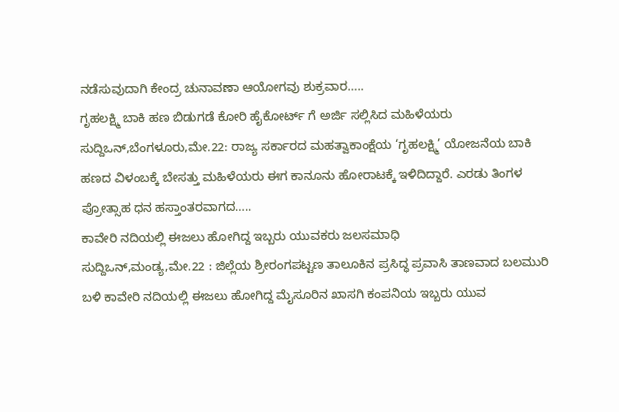ನಡೆಸುವುದಾಗಿ ಕೇಂದ್ರ ಚುನಾವಣಾ ಆಯೋಗವು ಶುಕ್ರವಾರ…..
ಗೃಹಲಕ್ಷ್ಮಿ ಬಾಕಿ ಹಣ ಬಿಡುಗಡೆ ಕೋರಿ ಹೈಕೋರ್ಟ್ ಗೆ ಅರ್ಜಿ ಸಲ್ಲಿಸಿದ ಮಹಿಳೆಯರು
ಸುದ್ದಿಒನ್,ಬೆಂಗಳೂರು,ಮೇ.22: ರಾಜ್ಯ ಸರ್ಕಾರದ ಮಹತ್ವಾಕಾಂಕ್ಷೆಯ ‘ಗೃಹಲಕ್ಷ್ಮಿ’ ಯೋಜನೆಯ ಬಾಕಿ ಹಣದ ವಿಳಂಬಕ್ಕೆ ಬೇಸತ್ತು ಮಹಿಳೆಯರು ಈಗ ಕಾನೂನು ಹೋರಾಟಕ್ಕೆ ಇಳಿದಿದ್ದಾರೆ. ಎರಡು ತಿಂಗಳ ಪ್ರೋತ್ಸಾಹ ಧನ ಹಸ್ತಾಂತರವಾಗದ…..
ಕಾವೇರಿ ನದಿಯಲ್ಲಿ ಈಜಲು ಹೋಗಿದ್ದ ಇಬ್ಬರು ಯುವಕರು ಜಲಸಮಾಧಿ
ಸುದ್ದಿಒನ್,ಮಂಡ್ಯ,ಮೇ.22 : ಜಿಲ್ಲೆಯ ಶ್ರೀರಂಗಪಟ್ಟಣ ತಾಲೂಕಿನ ಪ್ರಸಿದ್ಧ ಪ್ರವಾಸಿ ತಾಣವಾದ ಬಲಮುರಿ ಬಳಿ ಕಾವೇರಿ ನದಿಯಲ್ಲಿ ಈಜಲು ಹೋಗಿದ್ದ ಮೈಸೂರಿನ ಖಾಸಗಿ ಕಂಪನಿಯ ಇಬ್ಬರು ಯುವ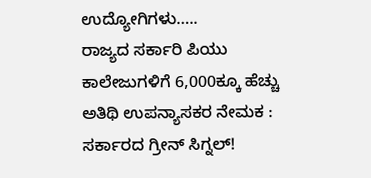ಉದ್ಯೋಗಿಗಳು…..
ರಾಜ್ಯದ ಸರ್ಕಾರಿ ಪಿಯು ಕಾಲೇಜುಗಳಿಗೆ 6,000ಕ್ಕೂ ಹೆಚ್ಚು ಅತಿಥಿ ಉಪನ್ಯಾಸಕರ ನೇಮಕ : ಸರ್ಕಾರದ ಗ್ರೀನ್ ಸಿಗ್ನಲ್!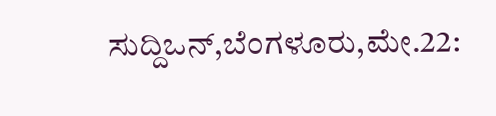ಸುದ್ದಿಒನ್,ಬೆಂಗಳೂರು,ಮೇ.22: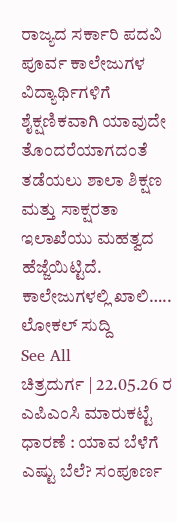ರಾಜ್ಯದ ಸರ್ಕಾರಿ ಪದವಿ ಪೂರ್ವ ಕಾಲೇಜುಗಳ ವಿದ್ಯಾರ್ಥಿಗಳಿಗೆ ಶೈಕ್ಷಣಿಕವಾಗಿ ಯಾವುದೇ ತೊಂದರೆಯಾಗದಂತೆ ತಡೆಯಲು ಶಾಲಾ ಶಿಕ್ಷಣ ಮತ್ತು ಸಾಕ್ಷರತಾ ಇಲಾಖೆಯು ಮಹತ್ವದ ಹೆಜ್ಜೆಯಿಟ್ಟಿದೆ. ಕಾಲೇಜುಗಳಲ್ಲಿ ಖಾಲಿ…..
ಲೋಕಲ್ ಸುದ್ದಿ
See All
ಚಿತ್ರದುರ್ಗ | 22.05.26 ರ ಎಪಿಎಂಸಿ ಮಾರುಕಟ್ಟೆ ಧಾರಣೆ : ಯಾವ ಬೆಳೆಗೆ ಎಷ್ಟು ಬೆಲೆ? ಸಂಪೂರ್ಣ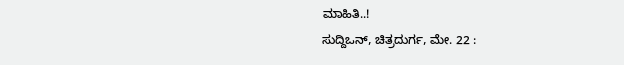ಮಾಹಿತಿ..!
ಸುದ್ದಿಒನ್, ಚಿತ್ರದುರ್ಗ, ಮೇ. 22 :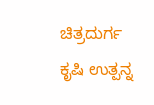ಚಿತ್ರದುರ್ಗ ಕೃಷಿ ಉತ್ಪನ್ನ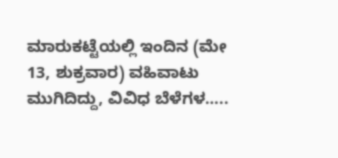ಮಾರುಕಟ್ಟೆಯಲ್ಲಿ ಇಂದಿನ (ಮೇ 13, ಶುಕ್ರವಾರ) ವಹಿವಾಟು ಮುಗಿದಿದ್ದು, ವಿವಿಧ ಬೆಳೆಗಳ…..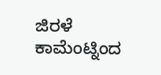ಜಿರಳೆ ಕಾಮೆಂಟ್ನಿಂದ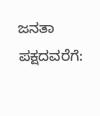ಜನತಾ ಪಕ್ಷದವರೆಗೆ: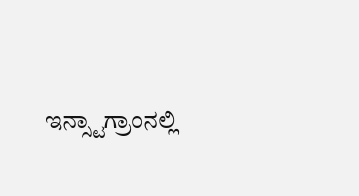ಇನ್ಸ್ಟಾಗ್ರಾಂನಲ್ಲಿ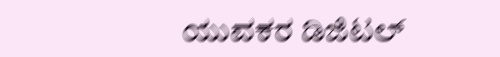ಯುವಕರ ಡಿಜಿಟಲ್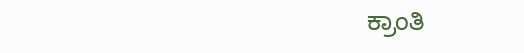ಕ್ರಾಂತಿ